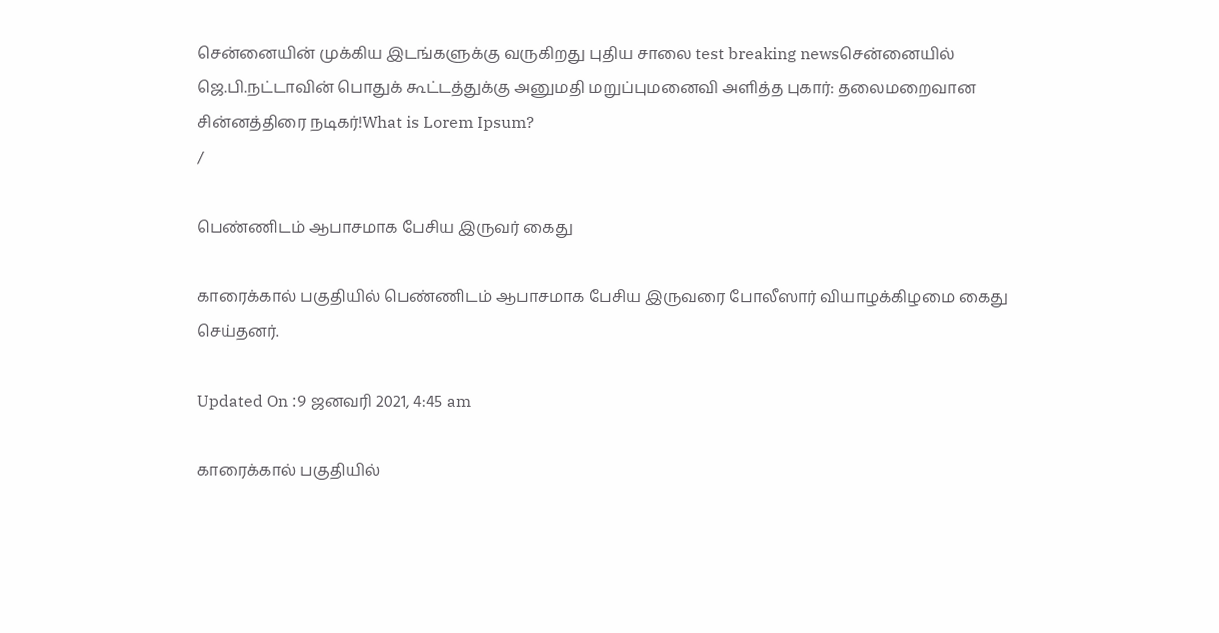சென்னையின் முக்கிய இடங்களுக்கு வருகிறது புதிய சாலை test breaking newsசென்னையில் ஜெ.பி.நட்டாவின் பொதுக் கூட்டத்துக்கு அனுமதி மறுப்புமனைவி அளித்த புகார்: தலைமறைவான சின்னத்திரை நடிகர்!What is Lorem Ipsum?
/

பெண்ணிடம் ஆபாசமாக பேசிய இருவர் கைது

காரைக்கால் பகுதியில் பெண்ணிடம் ஆபாசமாக பேசிய இருவரை போலீஸார் வியாழக்கிழமை கைது செய்தனர்.

Updated On :9 ஜனவரி 2021, 4:45 am

காரைக்கால் பகுதியில்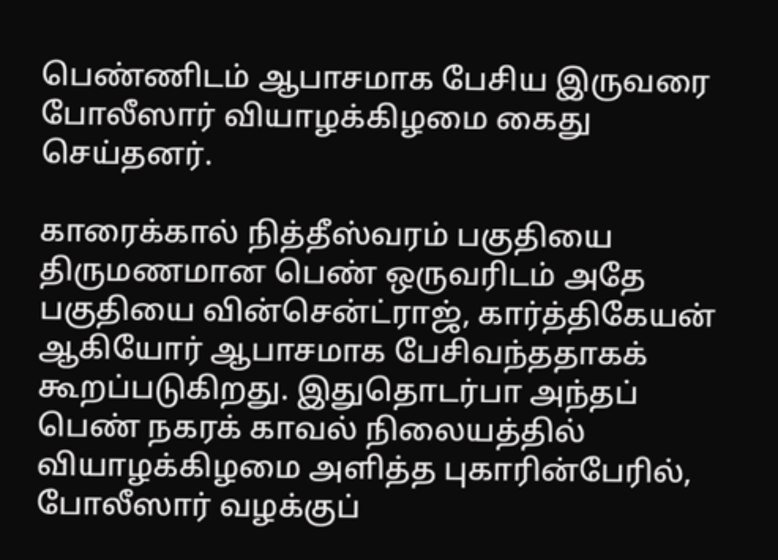பெண்ணிடம் ஆபாசமாக பேசிய இருவரை போலீஸார் வியாழக்கிழமை கைது செய்தனர்.

காரைக்கால் நித்தீஸ்வரம் பகுதியை திருமணமான பெண் ஒருவரிடம் அதே பகுதியை வின்சென்ட்ராஜ், கார்த்திகேயன் ஆகியோர் ஆபாசமாக பேசிவந்ததாகக் கூறப்படுகிறது. இதுதொடர்பா அந்தப் பெண் நகரக் காவல் நிலையத்தில் வியாழக்கிழமை அளித்த புகாரின்பேரில், போலீஸார் வழக்குப்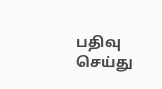பதிவு செய்து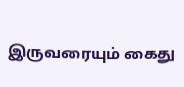இருவரையும் கைது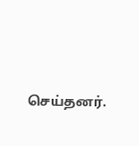செய்தனர்.